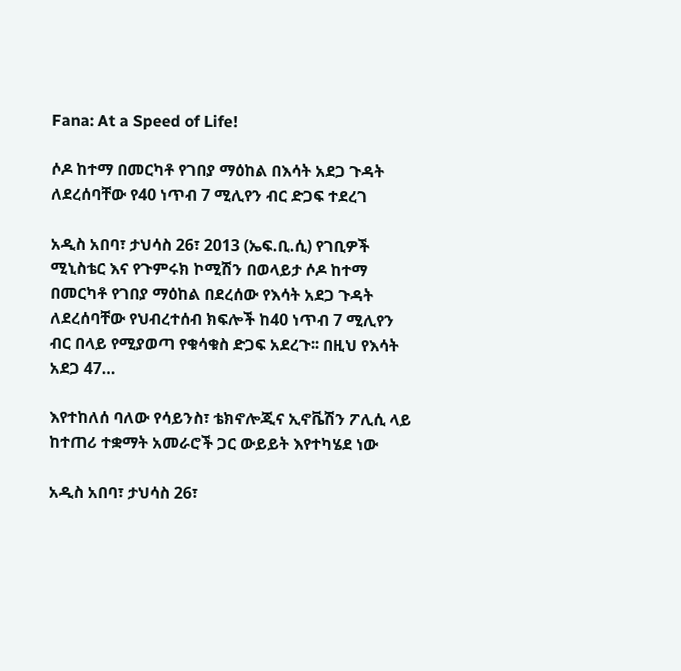Fana: At a Speed of Life!

ሶዶ ከተማ በመርካቶ የገበያ ማዕከል በእሳት አደጋ ጉዳት ለደረሰባቸው የ40 ነጥብ 7 ሚሊየን ብር ድጋፍ ተደረገ

አዲስ አበባ፣ ታህሳስ 26፣ 2013 (ኤፍ.ቢ.ሲ) የገቢዎች ሚኒስቴር እና የጉምሩክ ኮሚሽን በወላይታ ሶዶ ከተማ በመርካቶ የገበያ ማዕከል በደረሰው የእሳት አደጋ ጉዳት ለደረሰባቸው የህብረተሰብ ክፍሎች ከ40 ነጥብ 7 ሚሊየን ብር በላይ የሚያወጣ የቁሳቁስ ድጋፍ አደረጉ፡፡ በዚህ የእሳት አደጋ 47…

እየተከለሰ ባለው የሳይንስ፣ ቴክኖሎጂና ኢኖቬሽን ፖሊሲ ላይ ከተጠሪ ተቋማት አመራሮች ጋር ውይይት እየተካሄደ ነው

አዲስ አበባ፣ ታህሳስ 26፣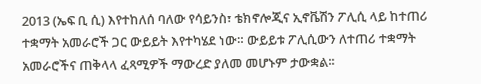2013 (ኤፍ ቢ ሲ) እየተከለሰ ባለው የሳይንስ፣ ቴክኖሎጂና ኢኖቬሽን ፖሊሲ ላይ ከተጠሪ ተቋማት አመራሮች ጋር ውይይት እየተካሄደ ነው። ውይይቱ ፖሊሲውን ለተጠሪ ተቋማት አመራሮችና ጠቅላላ ፈጻሚዎች ማውረድ ያለመ መሆኑም ታውቋል፡፡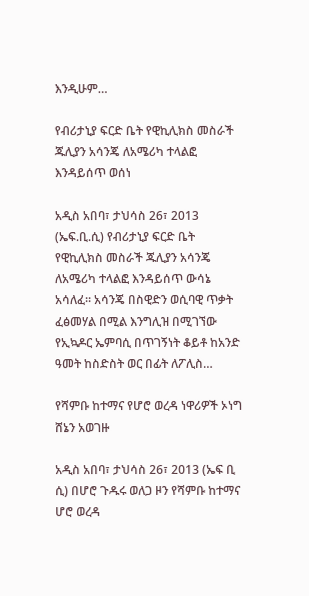እንዲሁም…

የብሪታኒያ ፍርድ ቤት የዊኪሊክስ መስራች ጁሊያን አሳንጄ ለአሜሪካ ተላልፎ እንዳይሰጥ ወሰነ

አዲስ አበባ፣ ታህሳስ 26፣ 2013 (ኤፍ.ቢ.ሲ) የብሪታኒያ ፍርድ ቤት የዊኪሊክስ መስራች ጁሊያን አሳንጄ ለአሜሪካ ተላልፎ እንዳይሰጥ ውሳኔ አሳለፈ። አሳንጄ በስዊድን ወሲባዊ ጥቃት ፈፅመሃል በሚል እንግሊዝ በሚገኘው የኢኳዶር ኤምባሲ በጥገኝነት ቆይቶ ከአንድ ዓመት ከስድስት ወር በፊት ለፖሊስ…

የሻምቡ ከተማና የሆሮ ወረዳ ነዋሪዎች ኦነግ ሸኔን አወገዙ

አዲስ አበባ፣ ታህሳስ 26፣ 2013 (ኤፍ ቢ ሲ) በሆሮ ጉዱሩ ወለጋ ዞን የሻምቡ ከተማና ሆሮ ወረዳ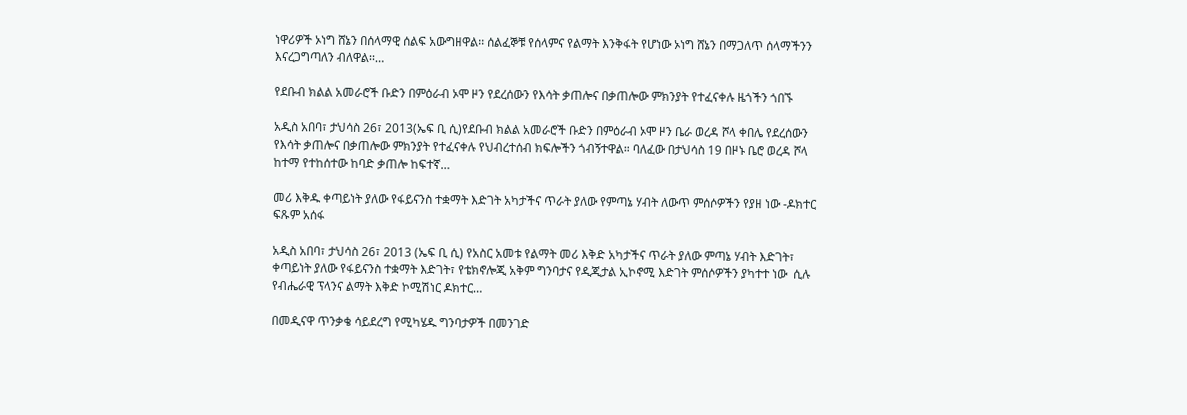ነዋሪዎች ኦነግ ሸኔን በሰላማዊ ሰልፍ አውግዘዋል፡፡ ሰልፈኞቹ የሰላምና የልማት እንቅፋት የሆነው ኦነግ ሸኔን በማጋለጥ ሰላማችንን እናረጋግጣለን ብለዋል፡፡…

የደቡብ ክልል አመራሮች ቡድን በምዕራብ ኦሞ ዞን የደረሰውን የእሳት ቃጠሎና በቃጠሎው ምክንያት የተፈናቀሉ ዜጎችን ጎበኙ

አዲስ አበባ፣ ታህሳስ 26፣ 2013(ኤፍ ቢ ሲ)የደቡብ ክልል አመራሮች ቡድን በምዕራብ ኦሞ ዞን ቤራ ወረዳ ሾላ ቀበሌ የደረሰውን የእሳት ቃጠሎና በቃጠሎው ምክንያት የተፈናቀሉ የህብረተሰብ ክፍሎችን ጎብኝተዋል። ባለፈው በታህሳስ 19 በዞኑ ቤሮ ወረዳ ሾላ ከተማ የተከሰተው ከባድ ቃጠሎ ከፍተኛ…

መሪ እቅዱ ቀጣይነት ያለው የፋይናንስ ተቋማት እድገት አካታችና ጥራት ያለው የምጣኔ ሃብት ለውጥ ምሰሶዎችን የያዘ ነው -ዶክተር ፍጹም አሰፋ

አዲስ አበባ፣ ታህሳስ 26፣ 2013 (ኤፍ ቢ ሲ) የአስር አመቱ የልማት መሪ እቅድ አካታችና ጥራት ያለው ምጣኔ ሃብት እድገት፣ ቀጣይነት ያለው የፋይናንስ ተቋማት እድገት፣ የቴክኖሎጂ አቅም ግንባታና የዲጂታል ኢኮኖሚ እድገት ምሰሶዎችን ያካተተ ነው  ሲሉ የብሔራዊ ፕላንና ልማት እቅድ ኮሚሽነር ዶክተር…

በመዲናዋ ጥንቃቄ ሳይደረግ የሚካሄዱ ግንባታዎች በመንገድ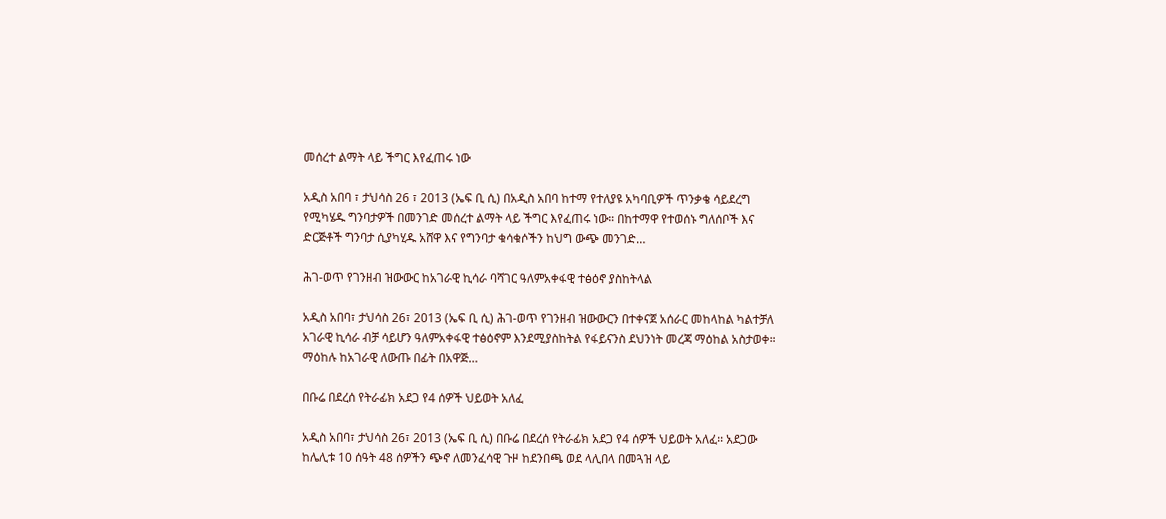መሰረተ ልማት ላይ ችግር እየፈጠሩ ነው

አዲስ አበባ ፣ ታህሳስ 26 ፣ 2013 (ኤፍ ቢ ሲ) በአዲስ አበባ ከተማ የተለያዩ አካባቢዎች ጥንቃቄ ሳይደረግ የሚካሄዱ ግንባታዎች በመንገድ መሰረተ ልማት ላይ ችግር እየፈጠሩ ነው። በከተማዋ የተወሰኑ ግለሰቦች እና ድርጅቶች ግንባታ ሲያካሂዱ አሸዋ እና የግንባታ ቁሳቁሶችን ከህግ ውጭ መንገድ…

ሕገ-ወጥ የገንዘብ ዝውውር ከአገራዊ ኪሳራ ባሻገር ዓለምአቀፋዊ ተፅዕኖ ያስከትላል

አዲስ አበባ፣ ታህሳስ 26፣ 2013 (ኤፍ ቢ ሲ) ሕገ-ወጥ የገንዘብ ዝውውርን በተቀናጀ አሰራር መከላከል ካልተቻለ አገራዊ ኪሳራ ብቻ ሳይሆን ዓለምአቀፋዊ ተፅዕኖም እንደሚያስከትል የፋይናንስ ደህንነት መረጃ ማዕከል አስታወቀ። ማዕከሉ ከአገራዊ ለውጡ በፊት በአዋጅ…

በቡሬ በደረሰ የትራፊክ አደጋ የ4 ሰዎች ህይወት አለፈ

አዲስ አበባ፣ ታህሳስ 26፣ 2013 (ኤፍ ቢ ሲ) በቡሬ በደረሰ የትራፊክ አደጋ የ4 ሰዎች ህይወት አለፈ፡፡ አደጋው ከሌሊቱ 10 ሰዓት 48 ሰዎችን ጭኖ ለመንፈሳዊ ጉዞ ከደንበጫ ወደ ላሊበላ በመጓዝ ላይ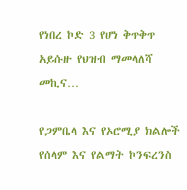የነበረ ኮድ 3 የሆነ ቅጥቅጥ አይሱዙ የህዝብ ማመላለሻ መኪና…

የጋምቤላ እና የኦሮሚያ ክልሎች የሰላም እና የልማት ኮንፍረንስ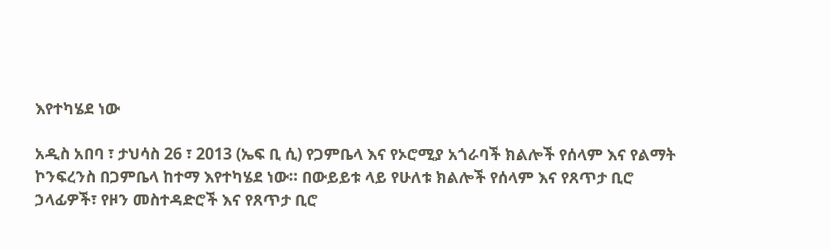እየተካሄደ ነው

አዲስ አበባ ፣ ታህሳስ 26 ፣ 2013 (ኤፍ ቢ ሲ) የጋምቤላ እና የኦሮሚያ አጎራባች ክልሎች የሰላም እና የልማት ኮንፍረንስ በጋምቤላ ከተማ እየተካሄደ ነው። በውይይቱ ላይ የሁለቱ ክልሎች የሰላም እና የጸጥታ ቢሮ ኃላፊዎች፣ የዞን መስተዳድሮች እና የጸጥታ ቢሮ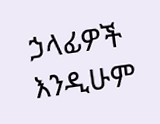ኃላፊዎች እንዲሁም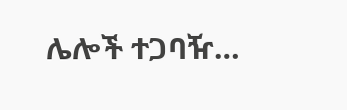ሌሎች ተጋባዥ…